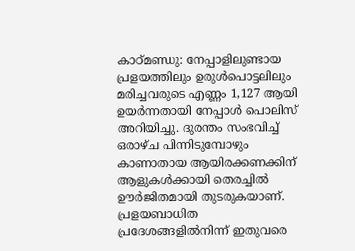കാഠ്മണ്ഡു: നേപ്പാളിലുണ്ടായ പ്രളയത്തിലും ഉരുൾപൊട്ടലിലും മരിച്ചവരുടെ എണ്ണം 1,127 ആയി ഉയർന്നതായി നേപ്പാൾ പൊലിസ് അറിയിച്ചു. ദുരന്തം സംഭവിച്ച് ഒരാഴ്ച പിന്നിടുമ്പോഴും കാണാതായ ആയിരക്കണക്കിന് ആളുകൾക്കായി തെരച്ചിൽ ഊർജിതമായി തുടരുകയാണ്. പ്രളയബാധിത പ്രദേശങ്ങളിൽനിന്ന് ഇതുവരെ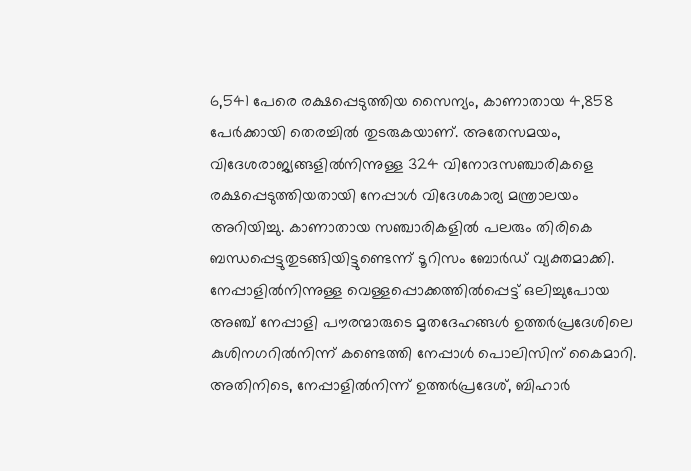6,541 പേരെ രക്ഷപ്പെടുത്തിയ സൈന്യം, കാണാതായ 4,858 പേർക്കായി തെരച്ചിൽ തുടരുകയാണ്. അതേസമയം, വിദേശരാജ്യങ്ങളിൽനിന്നുള്ള 324 വിനോദസഞ്ചാരികളെ രക്ഷപ്പെടുത്തിയതായി നേപ്പാൾ വിദേശകാര്യ മന്ത്രാലയം അറിയിച്ചു. കാണാതായ സഞ്ചാരികളിൽ പലരും തിരികെ ബന്ധപ്പെട്ടുതുടങ്ങിയിട്ടുണ്ടെന്ന് ടൂറിസം ബോർഡ് വ്യക്തമാക്കി. നേപ്പാളിൽനിന്നുള്ള വെള്ളപ്പൊക്കത്തിൽപ്പെട്ട് ഒലിച്ചുപോയ അഞ്ച് നേപ്പാളി പൗരന്മാരുടെ മൃതദേഹങ്ങൾ ഉത്തർപ്രദേശിലെ കുശിനഗറിൽനിന്ന് കണ്ടെത്തി നേപ്പാൾ പൊലിസിന് കൈമാറി.
അതിനിടെ, നേപ്പാളിൽനിന്ന് ഉത്തർപ്രദേശ്, ബിഹാർ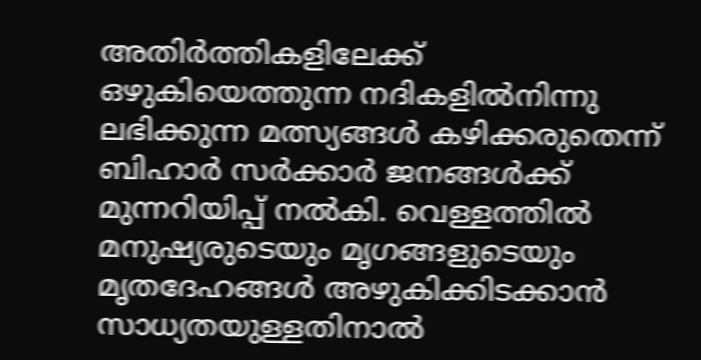അതിർത്തികളിലേക്ക് ഒഴുകിയെത്തുന്ന നദികളിൽനിന്നു ലഭിക്കുന്ന മത്സ്യങ്ങൾ കഴിക്കരുതെന്ന് ബിഹാർ സർക്കാർ ജനങ്ങൾക്ക് മുന്നറിയിപ്പ് നൽകി. വെള്ളത്തിൽ മനുഷ്യരുടെയും മൃഗങ്ങളുടെയും മൃതദേഹങ്ങൾ അഴുകിക്കിടക്കാൻ സാധ്യതയുള്ളതിനാൽ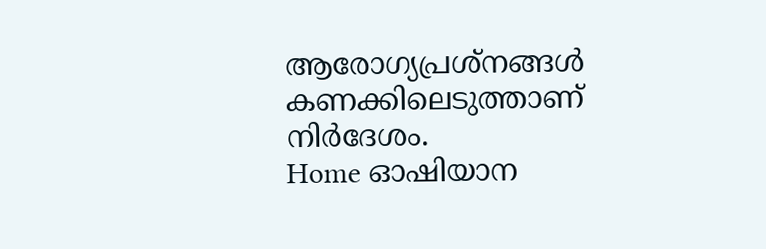ആരോഗ്യപ്രശ്നങ്ങൾ കണക്കിലെടുത്താണ് നിർദേശം.
Home ഓഷിയാന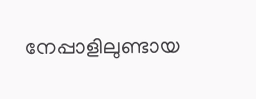നേപ്പാളിലുണ്ടായ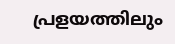പ്രളയത്തിലും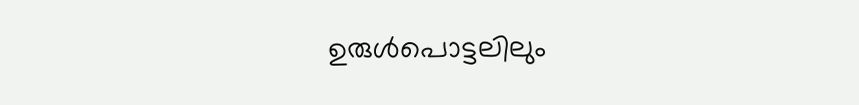ഉരുൾപൊട്ടലിലും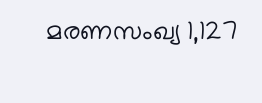മരണസംഖ്യ 1,127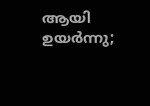ആയി ഉയർന്നു;